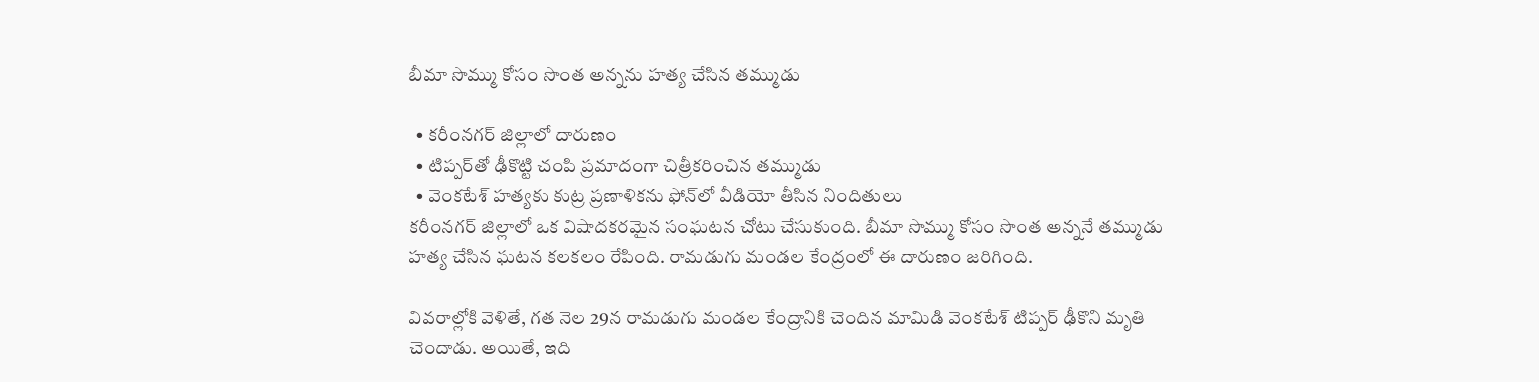బీమా సొమ్ము కోసం సొంత అన్నను హత్య చేసిన తమ్ముడు

  • కరీంనగర్ జిల్లాలో దారుణం
  • టిప్పర్‌తో ఢీకొట్టి చంపి ప్రమాదంగా చిత్రీకరించిన తమ్ముడు
  • వెంకటేశ్ హత్యకు కుట్ర ప్రణాళికను ఫోన్‌లో వీడియో తీసిన నిందితులు
కరీంనగర్ జిల్లాలో ఒక విషాదకరమైన సంఘటన చోటు చేసుకుంది. బీమా సొమ్ము కోసం సొంత అన్ననే తమ్ముడు హత్య చేసిన ఘటన కలకలం రేపింది. రామడుగు మండల కేంద్రంలో ఈ దారుణం జరిగింది.

వివరాల్లోకి వెళితే, గత నెల 29న రామడుగు మండల కేంద్రానికి చెందిన మామిడి వెంకటేశ్ టిప్పర్ ఢీకొని మృతి చెందాడు. అయితే, ఇది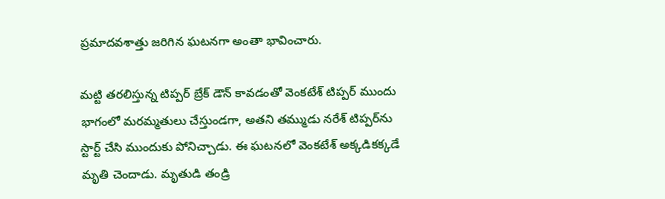ప్రమాదవశాత్తు జరిగిన ఘటనగా అంతా భావించారు.

మట్టి తరలిస్తున్న టిప్పర్ బ్రేక్ డౌన్ కావడంతో వెంకటేశ్ టిప్పర్ ముందు భాగంలో మరమ్మతులు చేస్తుండగా, అతని తమ్ముడు నరేశ్ టిప్పర్‌ను స్టార్ట్ చేసి ముందుకు పోనిచ్చాడు. ఈ ఘటనలో వెంకటేశ్‌ అక్కడికక్కడే మృతి చెందాడు. మృతుడి తండ్రి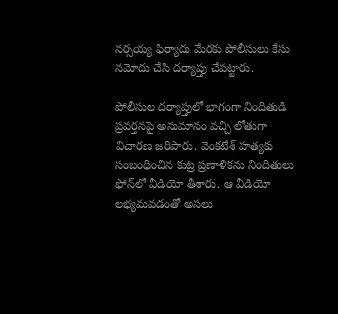నర్సయ్య ఫిర్యాదు మేరకు పోలీసులు కేసు నమోదు చేసి దర్యాప్తు చేపట్టారు.

పోలీసుల దర్యాప్తులో భాగంగా నిందితుడి ప్రవర్తనపై అనుమానం వచ్చి లోతుగా విచారణ జరిపారు. వెంకటేశ్ హత్యకు సంబంధించిన కుట్ర ప్రణాళికను నిందితులు ఫోన్‌లో వీడియో తీశారు. ఆ వీడియో లభ్యమవడంతో అసలు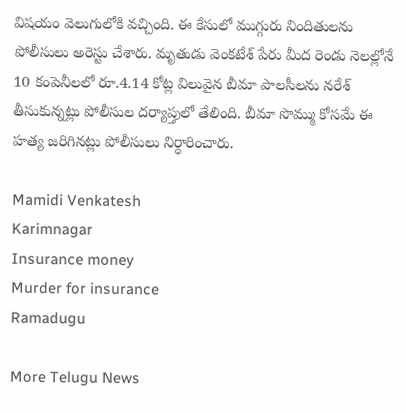విషయం వెలుగులోకి వచ్చింది. ఈ కేసులో ముగ్గురు నిందితులను పోలీసులు అరెస్టు చేశారు. మృతుడు వెంకటేశ్ పేరు మీద రెండు నెలల్లోనే 10 కంపెనీలలో రూ.4.14 కోట్ల విలువైన బీమా పాలసీలను నరేశ్ తీసుకున్నట్లు పోలీసుల దర్యాప్తులో తేలింది. బీమా సొమ్ము కోసమే ఈ హత్య జరిగినట్లు పోలీసులు నిర్ధారించారు.

Mamidi Venkatesh
Karimnagar
Insurance money
Murder for insurance
Ramadugu

More Telugu News